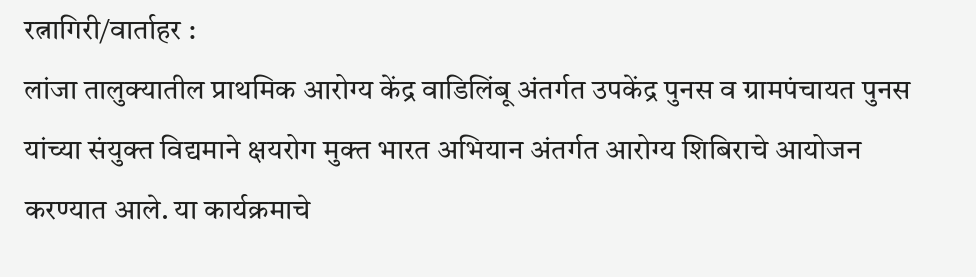रत्नागिरी/वार्ताहर :
लांजा तालुक्यातील प्राथमिक आरोग्य केंद्र वाडिलिंबू अंतर्गत उपकेंद्र पुनस व ग्रामपंचायत पुनस यांच्या संयुक्त विद्यमाने क्षयरोग मुक्त भारत अभियान अंतर्गत आरोग्य शिबिराचे आयोजन करण्यात आले. या कार्यक्रमाचे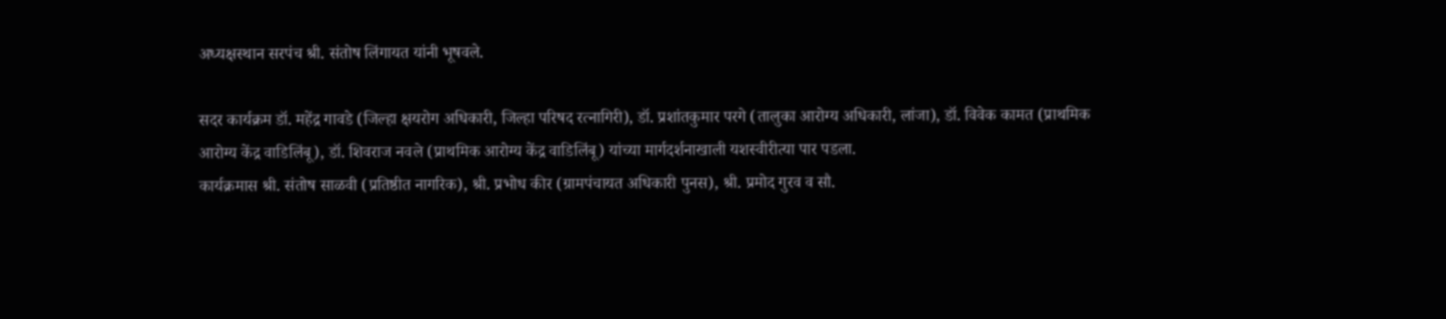अध्यक्षस्थान सरपंच श्री. संतोष लिंगायत यांनी भूषवले.

सदर कार्यक्रम डॉ. महेंद्र गावडे (जिल्हा क्षयरोग अधिकारी, जिल्हा परिषद रत्नागिरी), डॉ. प्रशांतकुमार परगे (तालुका आरोग्य अधिकारी, लांजा), डॉ. विवेक कामत (प्राथमिक आरोग्य केंद्र वाडिलिंबू), डॉ. शिवराज नवले (प्राथमिक आरोग्य केंद्र वाडिलिंबू) यांच्या मार्गदर्शनाखाली यशस्वीरीत्या पार पडला.
कार्यक्रमास श्री. संतोष साळवी (प्रतिष्ठीत नागरिक), श्री. प्रभोध कीर (ग्रामपंचायत अधिकारी पुनस), श्री. प्रमोद गुरव व सौ.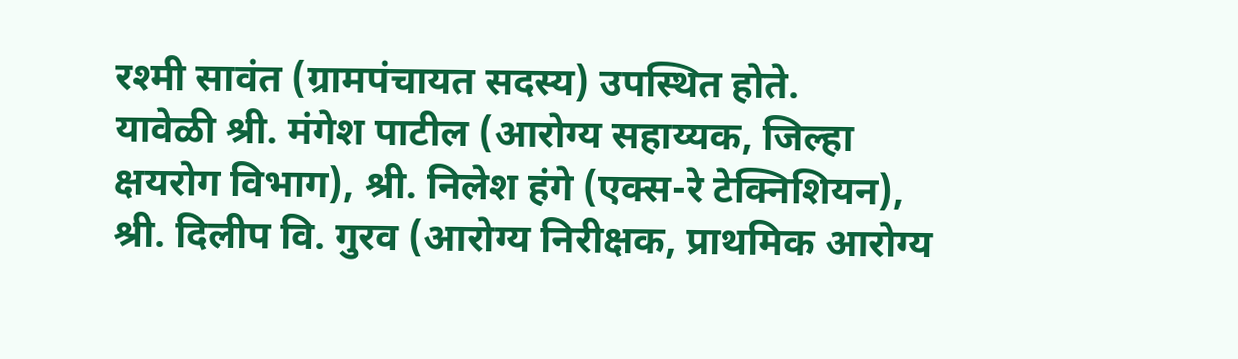रश्मी सावंत (ग्रामपंचायत सदस्य) उपस्थित होते.
यावेळी श्री. मंगेश पाटील (आरोग्य सहाय्यक, जिल्हा क्षयरोग विभाग), श्री. निलेश हंगे (एक्स-रे टेक्निशियन), श्री. दिलीप वि. गुरव (आरोग्य निरीक्षक, प्राथमिक आरोग्य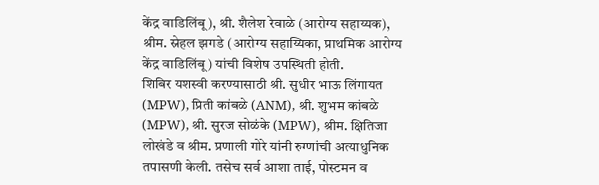केंद्र वाडिलिंबू), श्री. शैलेश रेवाळे (आरोग्य सहाय्यक), श्रीम. स्नेहल झगडे (आरोग्य सहाय्यिका, प्राथमिक आरोग्य केंद्र वाडिलिंबू) यांची विशेष उपस्थिती होती.
शिबिर यशस्वी करण्यासाठी श्री. सुधीर भाऊ लिंगायत (MPW), प्रिती कांबळे (ANM), श्री. शुभम कांबळे (MPW), श्री. सुरज सोळंके (MPW), श्रीम. क्षितिजा लोखंडे व श्रीम. प्रणाली गोरे यांनी रुग्णांची अत्याधुनिक तपासणी केली. तसेच सर्व आशा ताई, पोस्टमन व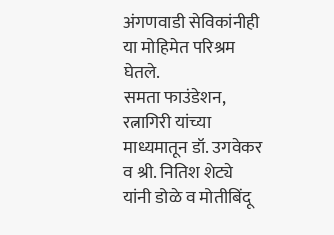अंगणवाडी सेविकांनीही या मोहिमेत परिश्रम घेतले.
समता फाउंडेशन, रत्नागिरी यांच्या माध्यमातून डॉ. उगवेकर व श्री. नितिश शेट्ये यांनी डोळे व मोतीबिंदू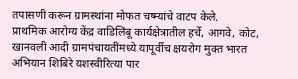तपासणी करून ग्रामस्थांना मोफत चष्म्यांचे वाटप केले.
प्राथमिक आरोग्य केंद्र वाडिलिंबू कार्यक्षेत्रातील हर्चे, आगवे, कोट, खानवली आदी ग्रामपंचायतींमध्ये यापूर्वीच क्षयरोग मुक्त भारत अभियान शिबिरे यशस्वीरित्या पार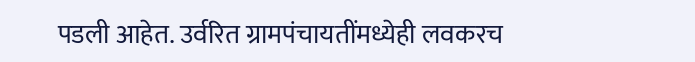पडली आहेत. उर्वरित ग्रामपंचायतींमध्येही लवकरच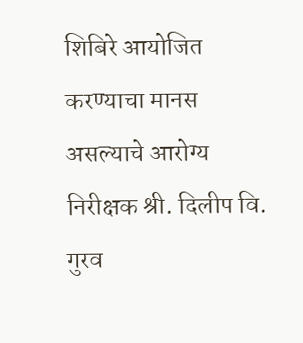शिबिरे आयोजित करण्याचा मानस असल्याचे आरोग्य निरीक्षक श्री. दिलीप वि. गुरव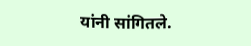यांनी सांगितले.